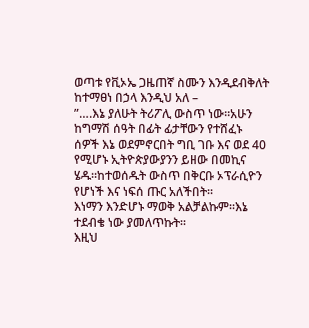ወጣቱ የቪኦኤ ጋዜጠኛ ስሙን እንዲደብቅለት ከተማፀነ በኃላ እንዲህ አለ –
”….እኔ ያለሁት ትሪፖሊ ውስጥ ነው።አሁን ከግማሽ ሰዓት በፊት ፊታቸውን የተሸፈኑ
ሰዎች እኔ ወደምኖርበት ግቢ ገቡ እና ወደ 40 የሚሆኑ ኢትዮጵያውያንን ይዘው በመኪና ሄዱ።ከተወሰዱት ውስጥ በቅርቡ ኦፕራሲዮን የሆነች እና ነፍሰ ጡር አለችበት።
እነማን እንድሆኑ ማወቅ አልቻልኩም።እኔ ተደብቄ ነው ያመለጥኩት።
እዚህ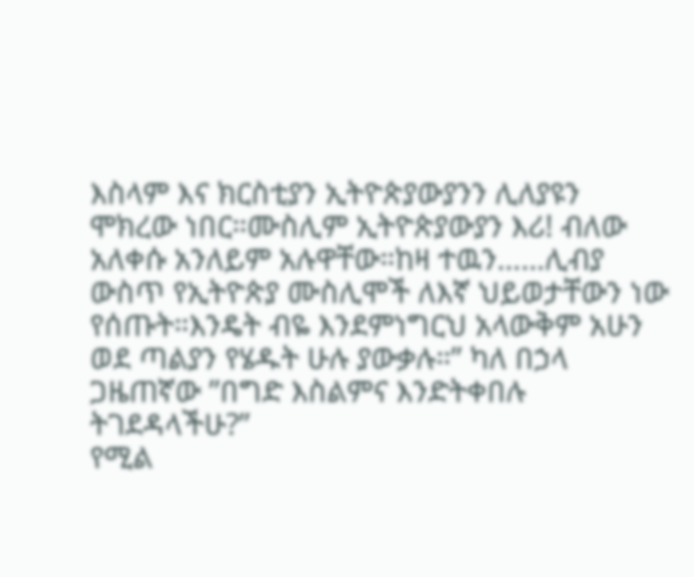እስላም እና ክርስቲያን ኢትዮጵያውያንን ሊለያዩን ሞክረው ነበር።ሙስሊም ኢትዮጵያውያን እሪ! ብለው አለቀሱ አንለይም አሉዋቸው።ከዛ ተዉን……ሊብያ ውስጥ የኢትዮጵያ ሙስሊሞች ለእኛ ህይወታቸውን ነው የሰጡት።እንዴት ብዬ እንደምነግርህ አላውቅም አሁን ወደ ጣልያን የሄዱት ሁሉ ያውቃሉ።” ካለ በኃላ ጋዜጠኛው ”በግድ እስልምና እንድትቀበሉ ትገደዳላችሁ?”
የሚል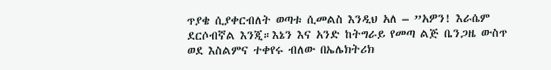ጥያቄ ሲያቀርብለት ወጣቱ ሲመልስ እንዲህ አለ – ”አዎን! እራሴም ደርሶብኛል እንጂ።እኔን እና አንድ ከትግራይ የመጣ ልጅ ቤንጋዜ ውስጥ ወደ እስልምና ተቀየሩ ብለው በኤሌክትሪክ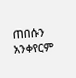ጠበሱን አንቀየርም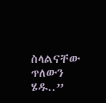ስላልናቸው ጥለውን ሄዱ..”